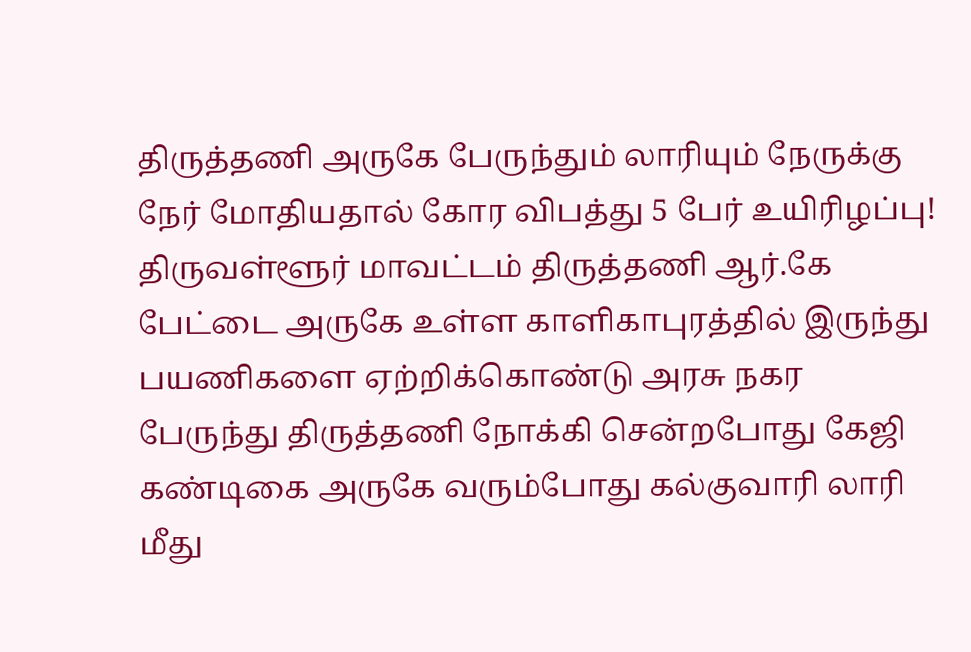திருத்தணி அருகே பேருந்தும் லாரியும் நேருக்கு நேர் மோதியதால் கோர விபத்து 5 பேர் உயிரிழப்பு!
திருவள்ளூர் மாவட்டம் திருத்தணி ஆர்.கே பேட்டை அருகே உள்ள காளிகாபுரத்தில் இருந்து பயணிகளை ஏற்றிக்கொண்டு அரசு நகர பேருந்து திருத்தணி நோக்கி சென்றபோது கேஜி கண்டிகை அருகே வரும்போது கல்குவாரி லாரி மீது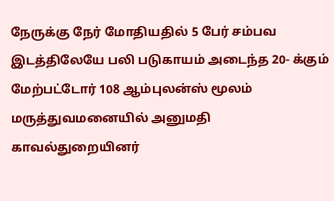நேருக்கு நேர் மோதியதில் 5 பேர் சம்பவ இடத்திலேயே பலி படுகாயம் அடைந்த 20- க்கும் மேற்பட்டோர் 108 ஆம்புலன்ஸ் மூலம் மருத்துவமனையில் அனுமதி காவல்துறையினர்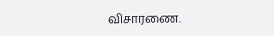விசாரணை.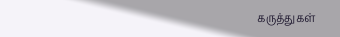கருத்துகள்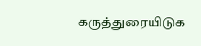கருத்துரையிடுக